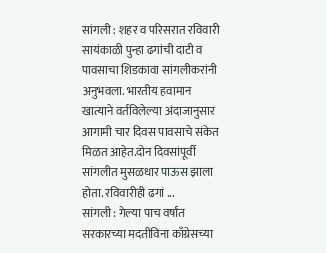सांगली : शहर व परिसरात रविवारी सायंकाळी पुन्हा ढगांची दाटी व पावसाचा शिडकावा सांगलीकरांनी अनुभवला. भारतीय हवामान खात्याने वर्तविलेल्या अंदाजानुसार आगामी चार दिवस पावसाचे संकेत मिळत आहेत.दोन दिवसांपूर्वी सांगलीत मुसळधार पाऊस झाला होता. रविवारीही ढगां ...
सांगली : गेल्या पाच वर्षांत सरकारच्या मदतीविना काँग्रेसच्या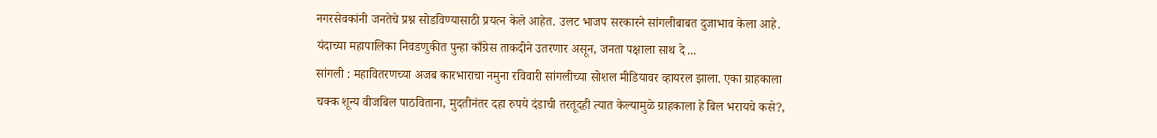नगरसेवकांनी जनतेचे प्रश्न सोडविण्यासाठी प्रयत्न केले आहेत. उलट भाजप सरकारने सांगलीबाबत दुजाभाव केला आहे. यंदाच्या महापालिका निवडणुकीत पुन्हा काँग्रेस ताकदीने उतरणार असून, जनता पक्षाला साथ दे ...
सांगली : महावितरणच्या अजब कारभाराचा नमुना रविवारी सांगलीच्या सोशल मीडियावर व्हायरल झाला. एका ग्राहकाला चक्क शून्य वीजबिल पाठविताना, मुदतीनंतर दहा रुपये दंडाची तरतूदही त्यात केल्यामुळे ग्राहकाला हे बिल भरायचे कसे?,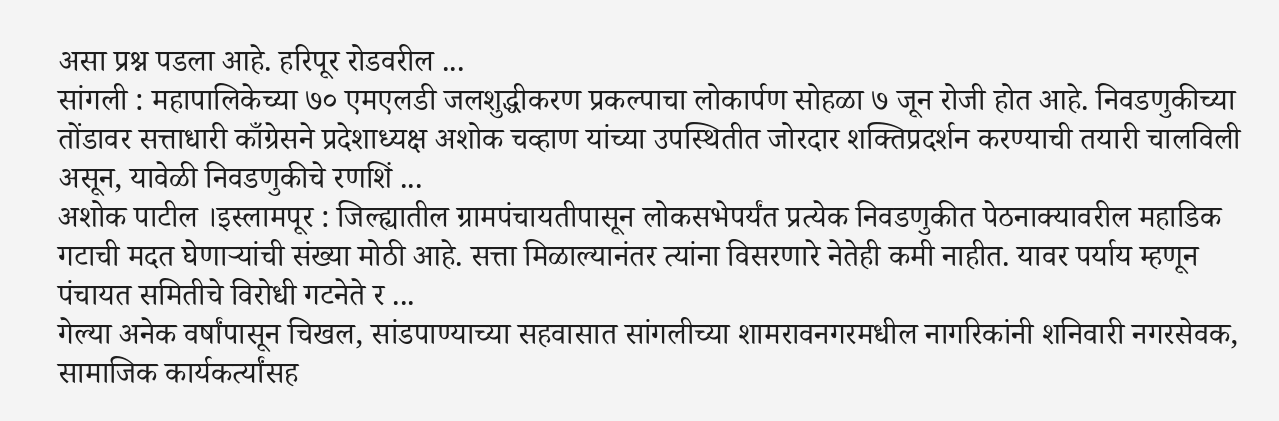असा प्रश्न पडला आहे. हरिपूर रोडवरील ...
सांगली : महापालिकेच्या ७० एमएलडी जलशुद्धीकरण प्रकल्पाचा लोकार्पण सोहळा ७ जून रोजी होत आहे. निवडणुकीच्या तोंडावर सत्ताधारी काँग्रेसने प्रदेशाध्यक्ष अशोक चव्हाण यांच्या उपस्थितीत जोरदार शक्तिप्रदर्शन करण्याची तयारी चालविली असून, यावेळी निवडणुकीचे रणशिं ...
अशोक पाटील ।इस्लामपूर : जिल्ह्यातील ग्रामपंचायतीपासून लोकसभेपर्यंत प्रत्येक निवडणुकीत पेठनाक्यावरील महाडिक गटाची मदत घेणाऱ्यांची संख्या मोठी आहे. सत्ता मिळाल्यानंतर त्यांना विसरणारे नेतेही कमी नाहीत. यावर पर्याय म्हणून पंचायत समितीचे विरोधी गटनेते र ...
गेल्या अनेक वर्षांपासून चिखल, सांडपाण्याच्या सहवासात सांगलीच्या शामरावनगरमधील नागरिकांनी शनिवारी नगरसेवक, सामाजिक कार्यकर्त्यांसह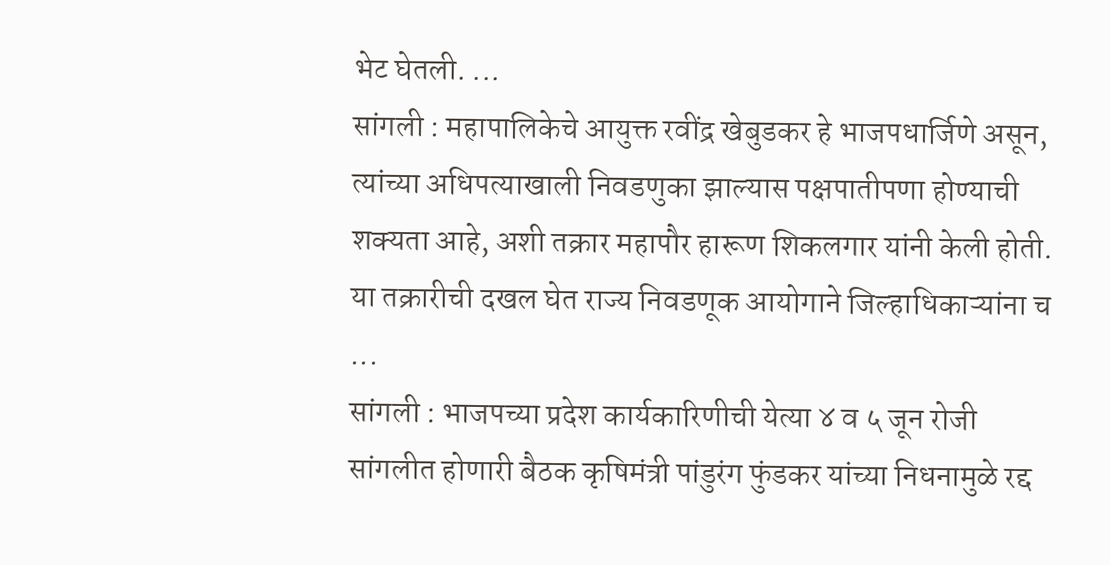भेट घेतली. ...
सांगली : महापालिकेचे आयुक्त रवींद्र खेबुडकर हे भाजपधार्जिणे असून, त्यांच्या अधिपत्याखाली निवडणुका झाल्यास पक्षपातीपणा होण्याची शक्यता आहे, अशी तक्रार महापौर हारूण शिकलगार यांनी केली होती. या तक्रारीची दखल घेत राज्य निवडणूक आयोगाने जिल्हाधिकाऱ्यांना च ...
सांगली : भाजपच्या प्रदेश कार्यकारिणीची येत्या ४ व ५ जून रोजी सांगलीत होणारी बैठक कृषिमंत्री पांडुरंग फुंडकर यांच्या निधनामुळे रद्द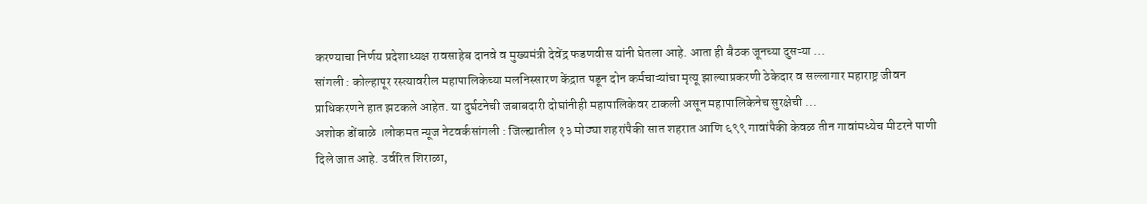करण्याचा निर्णय प्रदेशाध्यक्ष रावसाहेब दानवे व मुख्यमंत्री देवेंद्र फडणवीस यांनी घेतला आहे. आता ही बैठक जूनच्या दुसऱ्या ...
सांगली : कोल्हापूर रस्त्यावरील महापालिकेच्या मलनिस्सारण केंद्रात पडून दोन कर्मचाऱ्यांचा मृत्यू झाल्याप्रकरणी ठेकेदार व सल्लागार महाराष्ट्र जीवन प्राधिकरणने हात झटकले आहेत. या दुर्घटनेची जबाबदारी दोघांनीही महापालिकेवर टाकली असून महापालिकेनेच सुरक्षेची ...
अशोक डोंबाळे ।लोकमत न्यूज नेटवर्कसांगली : जिल्ह्यातील १३ मोठ्या शहरांपैकी सात शहरात आणि ६९९ गावांपैकी केवळ तीन गावांमध्येच मीटरने पाणी दिले जात आहे. उर्वरित शिराळा,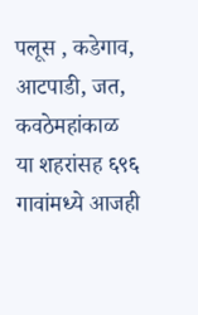पलूस , कडेगाव, आटपाडी, जत, कवठेमहांकाळ या शहरांसह ६९६ गावांमध्ये आजही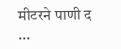मीटरने पाणी द ...